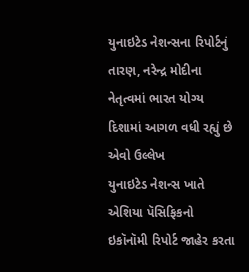યુનાઇટેડ નેશન્સના રિપોર્ટનું તારણ, નરેન્દ્ર મોદીના નેતૃત્વમાં ભારત યોગ્ય દિશામાં આગળ વધી રહ્યું છે એવો ઉલ્લેખ
યુનાઇટેડ નેશન્સ ખાતે એશિયા પૅસિફિકનો ઇકૉનૉમી રિપોર્ટ જાહેર કરતા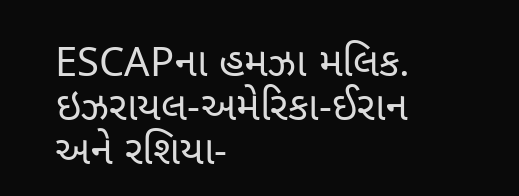ESCAPના હમઝા મલિક.
ઇઝરાયલ-અમેરિકા-ઈરાન અને રશિયા-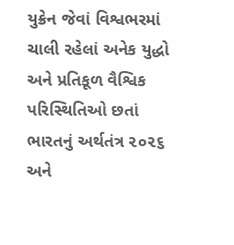યુક્રેન જેવાં વિશ્વભરમાં ચાલી રહેલાં અનેક યુદ્ધો અને પ્રતિકૂળ વૈશ્વિક પરિસ્થિતિઓ છતાં ભારતનું અર્થતંત્ર ૨૦૨૬ અને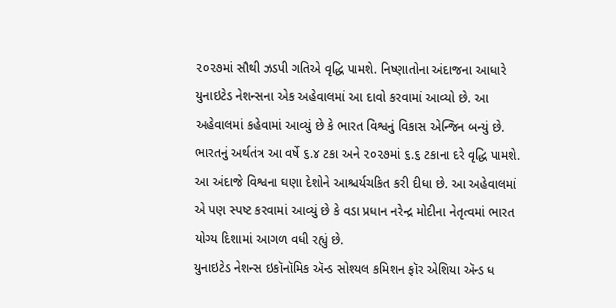૨૦૨૭માં સૌથી ઝડપી ગતિએ વૃદ્ધિ પામશે. નિષ્ણાતોના અંદાજના આધારે યુનાઇટેડ નેશન્સના એક અહેવાલમાં આ દાવો કરવામાં આવ્યો છે. આ અહેવાલમાં કહેવામાં આવ્યું છે કે ભારત વિશ્વનું વિકાસ એન્જિન બન્યું છે. ભારતનું અર્થતંત્ર આ વર્ષે ૬.૪ ટકા અને ૨૦૨૭માં ૬.૬ ટકાના દરે વૃદ્ધિ પામશે. આ અંદાજે વિશ્વના ઘણા દેશોને આશ્ચર્યચકિત કરી દીધા છે. આ અહેવાલમાં એ પણ સ્પષ્ટ કરવામાં આવ્યું છે કે વડા પ્રધાન નરેન્દ્ર મોદીના નેતૃત્વમાં ભારત યોગ્ય દિશામાં આગળ વધી રહ્યું છે.
યુનાઇટેડ નેશન્સ ઇકૉનૉમિક ઍન્ડ સોશ્યલ કમિશન ફૉર એશિયા ઍન્ડ ધ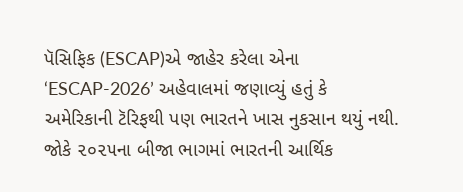પૅસિફિક (ESCAP)એ જાહેર કરેલા એના ‘ESCAP-2026’ અહેવાલમાં જણાવ્યું હતું કે અમેરિકાની ટૅરિફથી પણ ભારતને ખાસ નુકસાન થયું નથી. જોકે ૨૦૨૫ના બીજા ભાગમાં ભારતની આર્થિક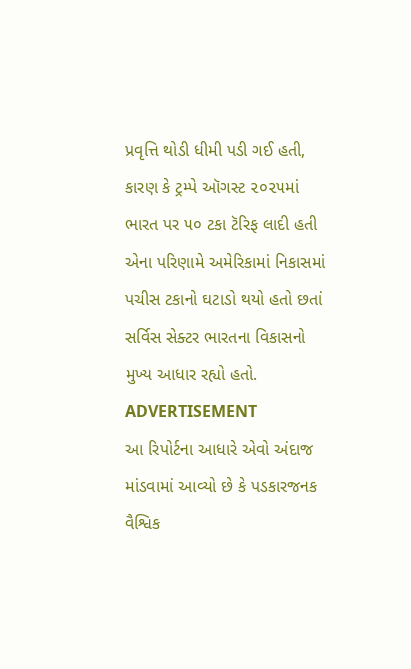પ્રવૃત્તિ થોડી ધીમી પડી ગઈ હતી, કારણ કે ટ્રમ્પે ઑગસ્ટ ૨૦૨૫માં ભારત પર ૫૦ ટકા ટૅરિફ લાદી હતી એના પરિણામે અમેરિકામાં નિકાસમાં પચીસ ટકાનો ઘટાડો થયો હતો છતાં સર્વિસ સેક્ટર ભારતના વિકાસનો મુખ્ય આધાર રહ્યો હતો.
ADVERTISEMENT
આ રિપોર્ટના આધારે એવો અંદાજ માંડવામાં આવ્યો છે કે પડકારજનક વૈશ્વિક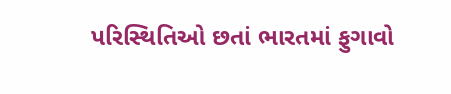પરિસ્થિતિઓ છતાં ભારતમાં ફુગાવો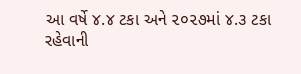આ વર્ષે ૪.૪ ટકા અને ૨૦૨૭માં ૪.૩ ટકા રહેવાની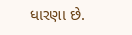ધારણા છે.